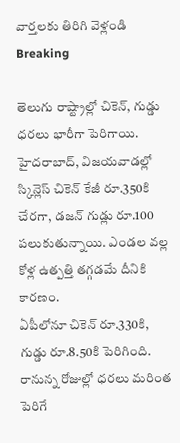వార్తలకు తిరిగి వెళ్లండి
Breaking

తెలుగు రాష్ట్రాల్లో చికెన్, గుడ్డు ధరలు భారీగా పెరిగాయి. హైదరాబాద్, విజయవాడల్లో స్కిన్లెస్ చికెన్ కేజీ రూ.350కి చేరగా, డజన్ గుడ్లు రూ.100 పలుకుతున్నాయి. ఎండల వల్ల కోళ్ల ఉత్పత్తి తగ్గడమే దీనికి కారణం.
ఏపీలోనూ చికెన్ రూ.330కి, గుడ్డు రూ.8.50కి పెరిగింది. రానున్న రోజుల్లో ధరలు మరింత పెరిగే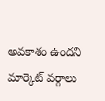అవకాశం ఉందని మార్కెట్ వర్గాలు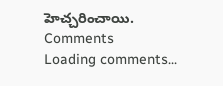హెచ్చరించాయి.
Comments
Loading comments...